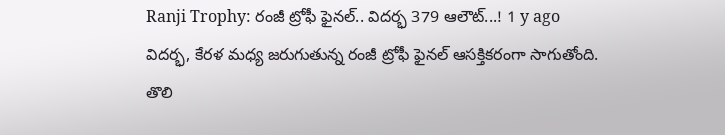Ranji Trophy: రంజీ ట్రోఫీ ఫైనల్.. విదర్భ 379 ఆలౌట్...! 1 y ago
విదర్భ, కేరళ మధ్య జరుగుతున్న రంజీ ట్రోఫీ ఫైనల్ ఆసక్తికరంగా సాగుతోంది. తొలి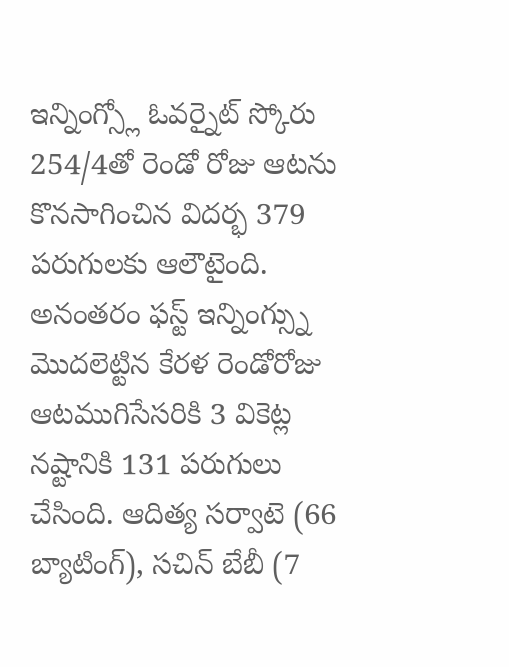ఇన్నింగ్స్లో ఓవర్నైట్ స్కోరు 254/4తో రెండో రోజు ఆటను కొనసాగించిన విదర్భ 379 పరుగులకు ఆలౌటైంది. అనంతరం ఫస్ట్ ఇన్నింగ్స్ను మొదలెట్టిన కేరళ రెండోరోజు ఆటముగిసేసరికి 3 వికెట్ల నష్టానికి 131 పరుగులు చేసింది. ఆదిత్య సర్వాటె (66 బ్యాటింగ్), సచిన్ బేబీ (7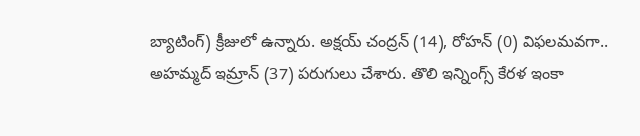బ్యాటింగ్) క్రీజులో ఉన్నారు. అక్షయ్ చంద్రన్ (14), రోహన్ (0) విఫలమవగా.. అహమ్మద్ ఇమ్రాన్ (37) పరుగులు చేశారు. తొలి ఇన్నింగ్స్ కేరళ ఇంకా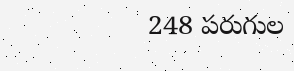248 పరుగుల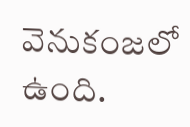వెనుకంజలో ఉంది.